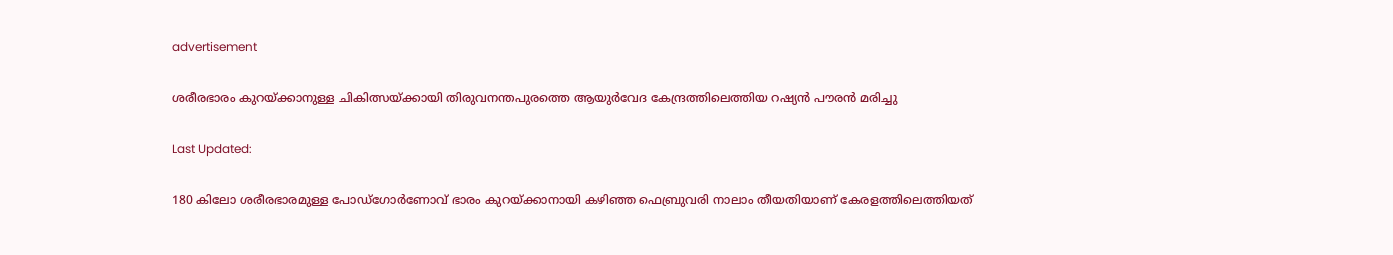advertisement

ശരീരഭാരം കുറയ്ക്കാനുള്ള ചികിത്സയ്‌ക്കായി തിരുവനന്തപുരത്തെ ആയുർവേദ കേന്ദ്രത്തിലെത്തിയ റഷ്യൻ പൗരൻ മരിച്ചു

Last Updated:

180 കിലോ ശരീരഭാരമുള്ള പോഡ്ഗോർണോവ് ഭാരം കുറയ്ക്കാനായി കഴിഞ്ഞ ഫെബ്രുവരി നാലാം തീയതിയാണ് കേരളത്തിലെത്തിയത്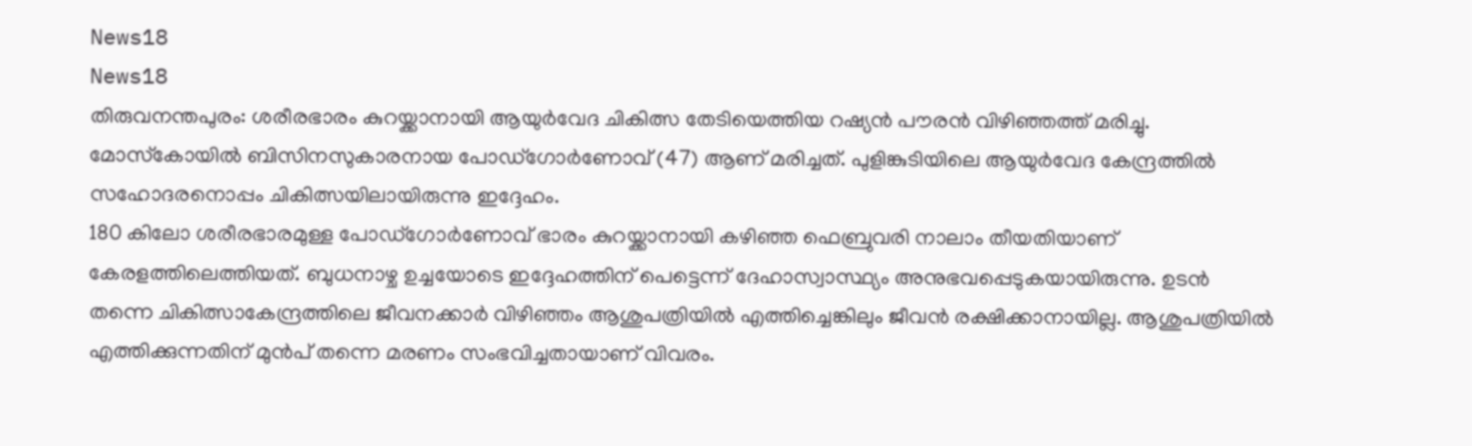News18
News18
തിരുവനന്തപുരം: ശരീരഭാരം കുറയ്ക്കാനായി ആയുർവേദ ചികിത്സ തേടിയെത്തിയ റഷ്യൻ പൗരൻ വിഴിഞ്ഞത്ത് മരിച്ചു. മോസ്‌കോയിൽ ബിസിനസുകാരനായ പോഡ്ഗോർണോവ് (47) ആണ് മരിച്ചത്. പുളിങ്കുടിയിലെ ആയുർവേദ കേന്ദ്രത്തിൽ സഹോദരനൊപ്പം ചികിത്സയിലായിരുന്നു ഇദ്ദേഹം.
180 കിലോ ശരീരഭാരമുള്ള പോഡ്ഗോർണോവ് ഭാരം കുറയ്ക്കാനായി കഴിഞ്ഞ ഫെബ്രുവരി നാലാം തീയതിയാണ് കേരളത്തിലെത്തിയത്. ബുധനാഴ്ച ഉച്ചയോടെ ഇദ്ദേഹത്തിന് പെട്ടെന്ന് ദേഹാസ്വാസ്ഥ്യം അനുഭവപ്പെടുകയായിരുന്നു. ഉടൻ തന്നെ ചികിത്സാകേന്ദ്രത്തിലെ ജീവനക്കാർ വിഴിഞ്ഞം ആശുപത്രിയിൽ എത്തിച്ചെങ്കിലും ജീവൻ രക്ഷിക്കാനായില്ല. ആശുപത്രിയിൽ എത്തിക്കുന്നതിന് മുൻപ് തന്നെ മരണം സംഭവിച്ചതായാണ് വിവരം.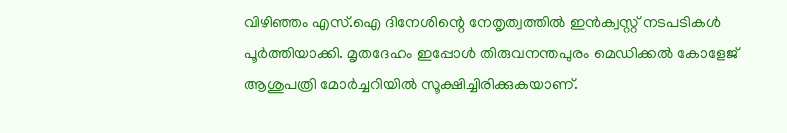വിഴിഞ്ഞം എസ്.ഐ ദിനേശിന്റെ നേതൃത്വത്തിൽ ഇൻക്വസ്റ്റ് നടപടികൾ പൂർത്തിയാക്കി. മൃതദേഹം ഇപ്പോൾ തിരുവനന്തപുരം മെഡിക്കൽ കോളേജ് ആശുപത്രി മോർച്ചറിയിൽ സൂക്ഷിച്ചിരിക്കുകയാണ്.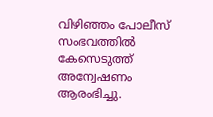വിഴിഞ്ഞം പോലീസ് സംഭവത്തിൽ കേസെടുത്ത് അന്വേഷണം ആരംഭിച്ചു.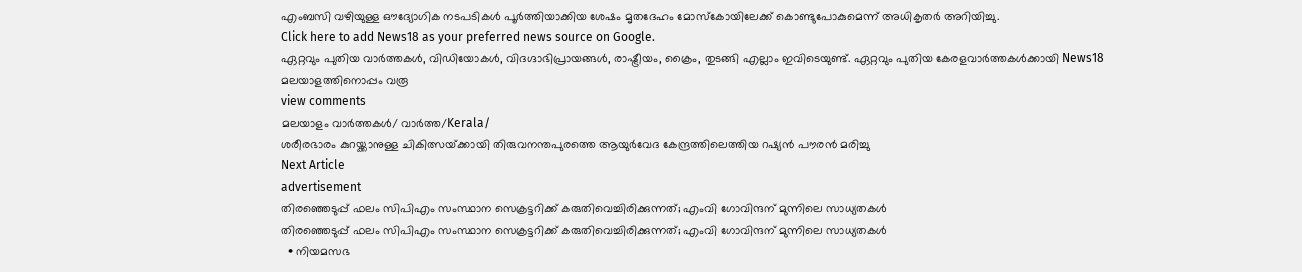എംബസി വഴിയുള്ള ഔദ്യോഗിക നടപടികൾ പൂർത്തിയാക്കിയ ശേഷം മൃതദേഹം മോസ്‌കോയിലേക്ക് കൊണ്ടുപോകുമെന്ന് അധികൃതർ അറിയിച്ചു.
Click here to add News18 as your preferred news source on Google.
ഏറ്റവും പുതിയ വാർത്തകൾ, വിഡിയോകൾ, വിദഗ്ദാഭിപ്രായങ്ങൾ, രാഷ്ട്രീയം, ക്രൈം, തുടങ്ങി എല്ലാം ഇവിടെയുണ്ട്. ഏറ്റവും പുതിയ കേരളവാർത്തകൾക്കായി News18 മലയാളത്തിനൊപ്പം വരൂ
view comments
മലയാളം വാർത്തകൾ/ വാർത്ത/Kerala/
ശരീരഭാരം കുറയ്ക്കാനുള്ള ചികിത്സയ്‌ക്കായി തിരുവനന്തപുരത്തെ ആയുർവേദ കേന്ദ്രത്തിലെത്തിയ റഷ്യൻ പൗരൻ മരിച്ചു
Next Article
advertisement
തിരഞ്ഞെടുപ്പ് ഫലം സിപിഎം സംസ്ഥാന സെക്രട്ടറിക്ക് കരുതിവെച്ചിരിക്കുന്നത്; എംവി ഗോവിന്ദന് മുന്നിലെ സാധ്യതകൾ
തിരഞ്ഞെടുപ്പ് ഫലം സിപിഎം സംസ്ഥാന സെക്രട്ടറിക്ക് കരുതിവെച്ചിരിക്കുന്നത്; എംവി ഗോവിന്ദന് മുന്നിലെ സാധ്യതകൾ
  • നിയമസഭ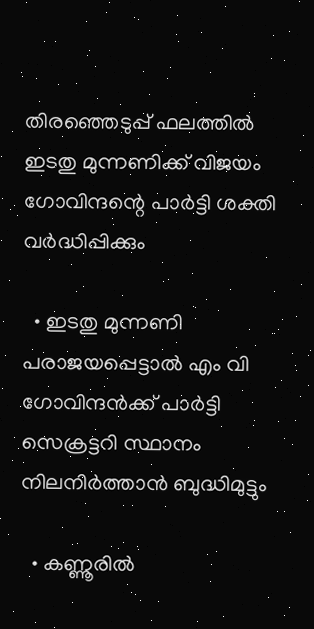തിരഞ്ഞെടുപ്പ് ഫലത്തിൽ ഇടതു മുന്നണിക്ക് വിജയം ഗോവിന്ദന്റെ പാർട്ടി ശക്തി വർദ്ധിപ്പിക്കും

  • ഇടതു മുന്നണി പരാജയപ്പെട്ടാൽ എം വി ഗോവിന്ദൻക്ക് പാർട്ടി സെക്രട്ടറി സ്ഥാനം നിലനിർത്താൻ ബുദ്ധിമുട്ടും

  • കണ്ണൂരിൽ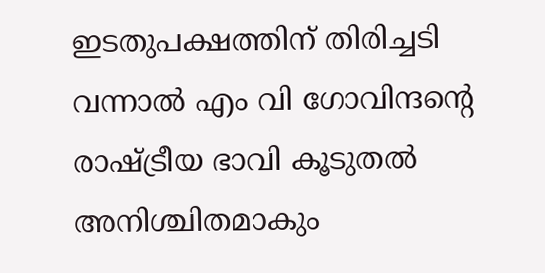ഇടതുപക്ഷത്തിന് തിരിച്ചടി വന്നാൽ എം വി ഗോവിന്ദന്റെ രാഷ്ട്രീയ ഭാവി കൂടുതൽ അനിശ്ചിതമാകും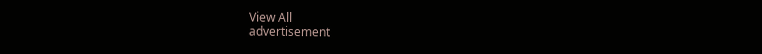View All
advertisement